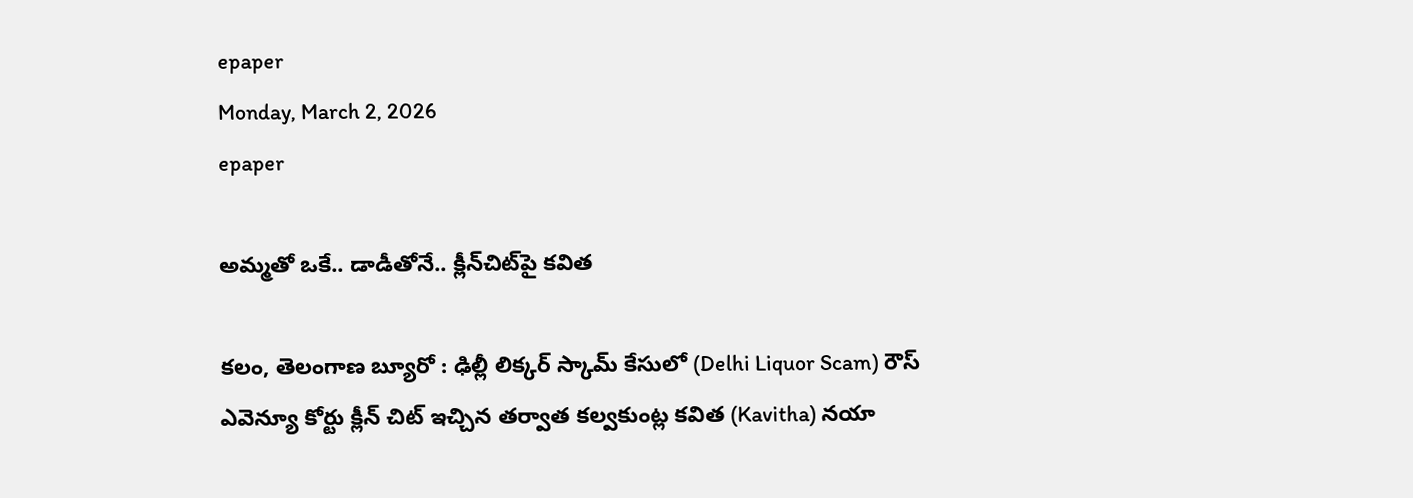epaper
Monday, March 2, 2026
epaper

అమ్మతో ఒకే.. డాడీతోనే.. క్లీన్‌చిట్‌పై కవిత

కలం, తెలంగాణ బ్యూరో : ఢిల్లీ లిక్కర్ స్కామ్ కేసులో (Delhi Liquor Scam) రౌస్ ఎవెన్యూ కోర్టు క్లీన్ చిట్ ఇచ్చిన తర్వాత కల్వకుంట్ల కవిత (Kavitha) నయా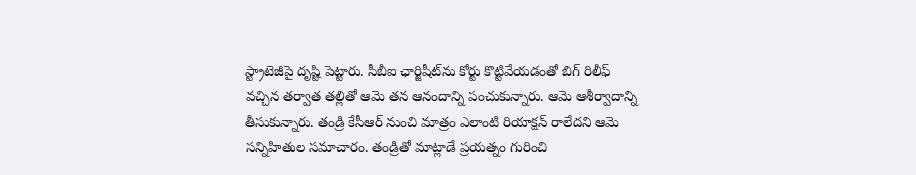స్ట్రాటెజీపై దృష్టి పెట్టారు. సీబీఐ ఛార్జిషీట్‌ను కోర్టు కొట్టివేయడంతో బిగ్ రిలీఫ్ వచ్చిన తర్వాత తల్లితో ఆమె తన ఆనందాన్ని పంచుకున్నారు. ఆమె ఆశీర్వాదాన్ని తీసుకున్నారు. తండ్రి కేసీఆర్ నుంచి మాత్రం ఎలాంటి రియాక్షన్ రాలేదని ఆమె సన్నిహితుల సమాచారం. తండ్రితో మాట్లాడే ప్రయత్నం గురించి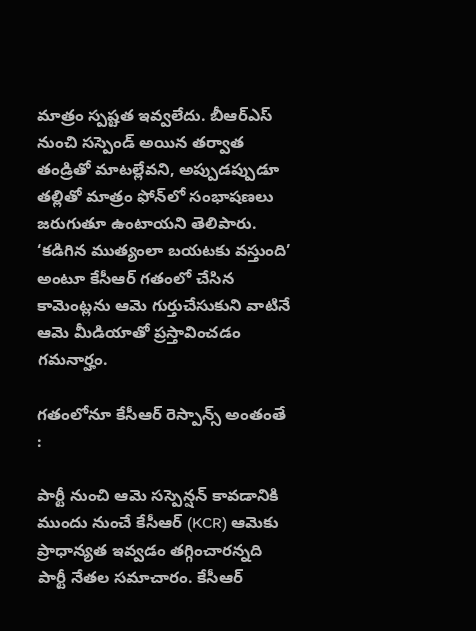మాత్రం స్పష్టత ఇవ్వలేదు. బీఆర్ఎస్ నుంచి సస్పెండ్ అయిన తర్వాత తండ్రితో మాటల్లేవని, అప్పుడప్పుడూ తల్లితో మాత్రం ఫోన్‌లో సంభాషణలు జరుగుతూ ఉంటాయని తెలిపారు. ‘కడిగిన ముత్యంలా బయటకు వస్తుంది’ అంటూ కేసీఆర్ గతంలో చేసిన కామెంట్లను ఆమె గుర్తుచేసుకుని వాటినే ఆమె మీడియాతో ప్రస్తావించడం గమనార్హం.

గతంలోనూ కేసీఆర్ రెస్పాన్స్ అంతంతే :

పార్టీ నుంచి ఆమె సస్పెన్షన్ కావడానికి ముందు నుంచే కేసీఆర్ (KCR) ఆమెకు ప్రాధాన్యత ఇవ్వడం తగ్గించారన్నది పార్టీ నేతల సమాచారం. కేసీఆర్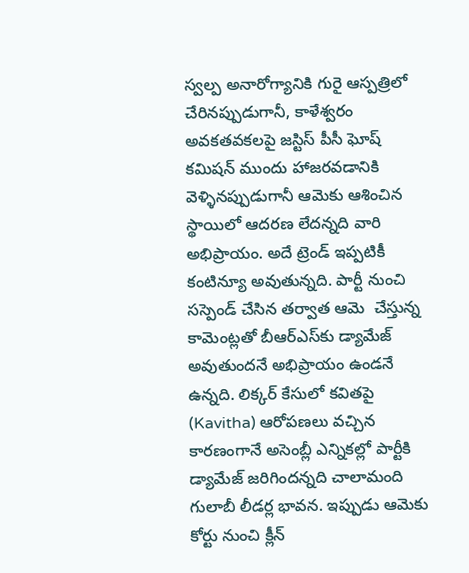స్వల్ప అనారోగ్యానికి గురై ఆస్పత్రిలో చేరినప్పుడుగానీ, కాళేశ్వరం అవకతవకలపై జస్టిస్ పీసీ ఘోష్ కమిషన్ ముందు హాజరవడానికి వెళ్ళినప్పుడుగానీ ఆమెకు ఆశించిన స్థాయిలో ఆదరణ లేదన్నది వారి అభిప్రాయం. అదే ట్రెండ్ ఇప్పటికీ కంటిన్యూ అవుతున్నది. పార్టీ నుంచి సస్పెండ్ చేసిన తర్వాత ఆమె  చేస్తున్న కామెంట్లతో బీఆర్ఎస్‌కు డ్యామేజ్ అవుతుందనే అభిప్రాయం ఉండనే ఉన్నది. లిక్కర్ కేసులో కవితపై (Kavitha) ఆరోపణలు వచ్చిన కారణంగానే అసెంబ్లీ ఎన్నికల్లో పార్టీకి డ్యామేజ్ జరిగిందన్నది చాలామంది గులాబీ లీడర్ల భావన. ఇప్పుడు ఆమెకు కోర్టు నుంచి క్లీన్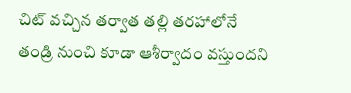చిట్ వచ్చిన తర్వాత తల్లి తరహాలోనే తండ్రి నుంచి కూడా ఆశీర్వాదం వస్తుందని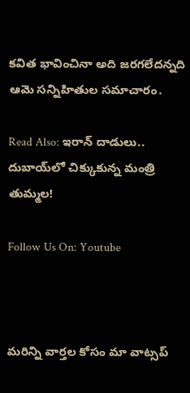కవిత భావించినా అది జరగలేదన్నది ఆమె సన్నిహితుల సమాచారం.

Read Also: ఇరాన్ దాడులు.. దుబాయ్‌లో చిక్కుకున్న మంత్రి తుమ్మల!

Follow Us On: Youtube



మ‌రిన్ని వార్త‌ల కోసం మా వాట్స‌ప్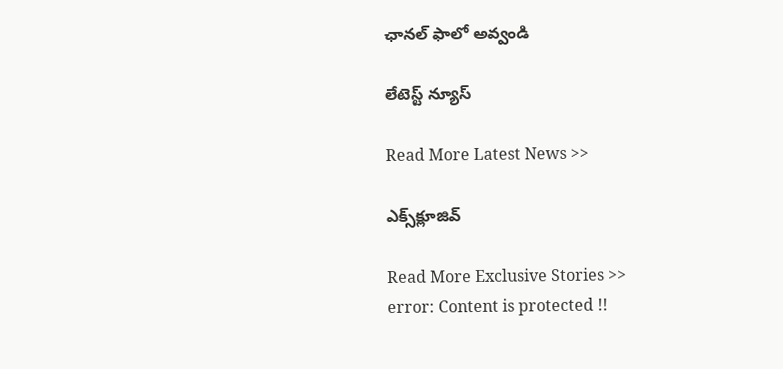ఛాన‌ల్ ఫాలో అవ్వండి

లేటెస్ట్ న్యూస్‌

Read More Latest News >>

ఎక్స్‌క్లూజివ్‌

Read More Exclusive Stories >>
error: Content is protected !!